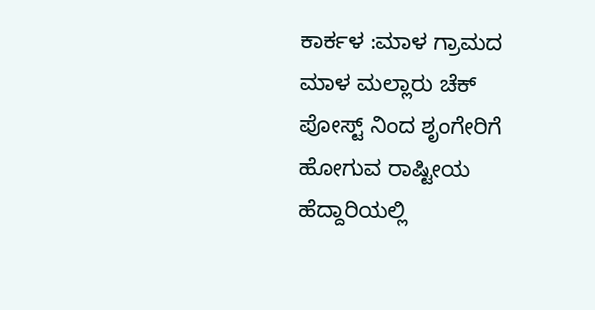ಕಾರ್ಕಳ :ಮಾಳ ಗ್ರಾಮದ ಮಾಳ ಮಲ್ಲಾರು ಚೆಕ್ ಪೋಸ್ಟ್ ನಿಂದ ಶೃಂಗೇರಿಗೆ ಹೋಗುವ ರಾಷ್ಟೀಯ ಹೆದ್ದಾರಿಯಲ್ಲಿ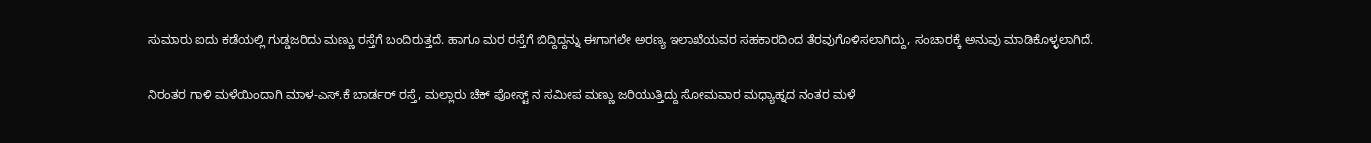ಸುಮಾರು ಐದು ಕಡೆಯಲ್ಲಿ ಗುಡ್ಡಜರಿದು ಮಣ್ಣು ರಸ್ತೆಗೆ ಬಂದಿರುತ್ತದೆ. ಹಾಗೂ ಮರ ರಸ್ತೆಗೆ ಬಿದ್ದಿದ್ದನ್ನು ಈಗಾಗಲೇ ಅರಣ್ಯ ಇಲಾಖೆಯವರ ಸಹಕಾರದಿಂದ ತೆರವುಗೊಳಿಸಲಾಗಿದ್ದು, ಸಂಚಾರಕ್ಕೆ ಅನುವು ಮಾಡಿಕೊಳ್ಳಲಾಗಿದೆ.

ನಿರಂತರ ಗಾಳಿ ಮಳೆಯಿಂದಾಗಿ ಮಾಳ-ಎಸ್.ಕೆ ಬಾರ್ಡರ್ ರಸ್ತೆ, ಮಲ್ಲಾರು ಚೆಕ್ ಪೋಸ್ಟ್ ನ ಸಮೀಪ ಮಣ್ಣು ಜರಿಯುತ್ತಿದ್ದು ಸೋಮವಾರ ಮಧ್ಯಾಹ್ನದ ನಂತರ ಮಳೆ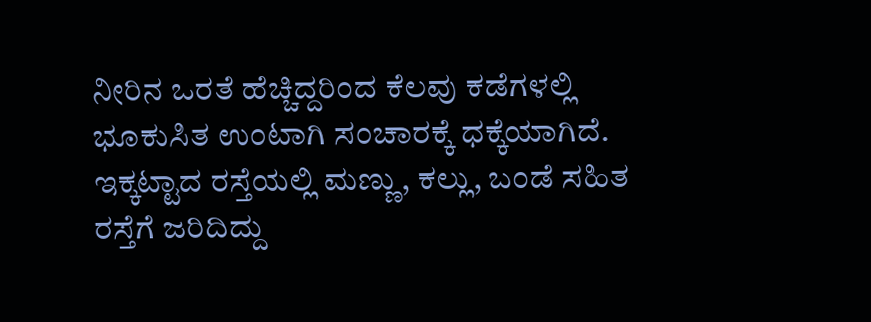ನೀರಿನ ಒರತೆ ಹೆಚ್ಚಿದ್ದರಿಂದ ಕೆಲವು ಕಡೆಗಳಲ್ಲಿ ಭೂಕುಸಿತ ಉಂಟಾಗಿ ಸಂಚಾರಕ್ಕೆ ಧಕ್ಕೆಯಾಗಿದೆ.
ಇಕ್ಕಟ್ಟಾದ ರಸ್ತೆಯಲ್ಲಿ ಮಣ್ಣು, ಕಲ್ಲು, ಬಂಡೆ ಸಹಿತ ರಸ್ತೆಗೆ ಜರಿದಿದ್ದು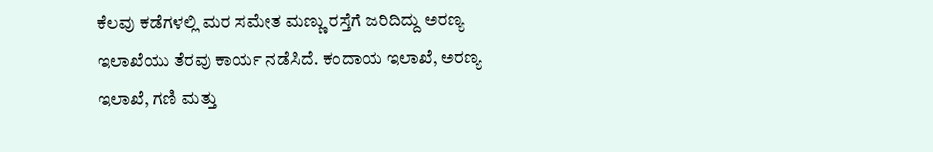ಕೆಲವು ಕಡೆಗಳಲ್ಲಿ ಮರ ಸಮೇತ ಮಣ್ಣು ರಸ್ತೆಗೆ ಜರಿದಿದ್ದು ಅರಣ್ಯ ಇಲಾಖೆಯು ತೆರವು ಕಾರ್ಯ ನಡೆಸಿದೆ. ಕಂದಾಯ ಇಲಾಖೆ, ಅರಣ್ಯ ಇಲಾಖೆ, ಗಣಿ ಮತ್ತು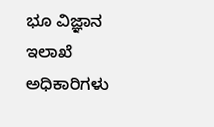ಭೂ ವಿಜ್ಞಾನ ಇಲಾಖೆ ಅಧಿಕಾರಿಗಳು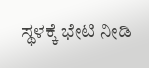ಸ್ಥಳಕ್ಕೆ ಭೇಟಿ ನೀಡಿ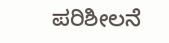ಪರಿಶೀಲನೆ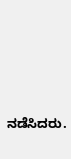ನಡೆಸಿದರು.